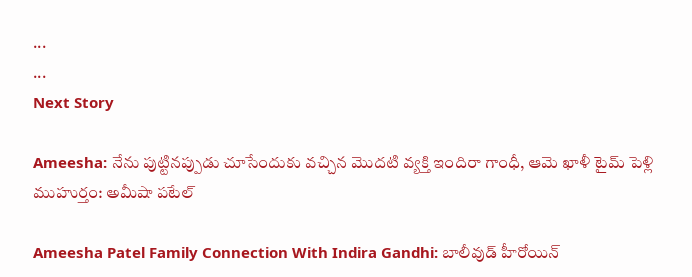...
...
Next Story

Ameesha: నేను పుట్టినప్పుడు చూసేందుకు వచ్చిన మొదటి వ్యక్తి ఇందిరా గాంధీ, ఆమె ఖాళీ టైమ్ పెళ్లి ముహుర్తం: అమీషా పటేల్

Ameesha Patel Family Connection With Indira Gandhi: బాలీవుడ్ హీరోయిన్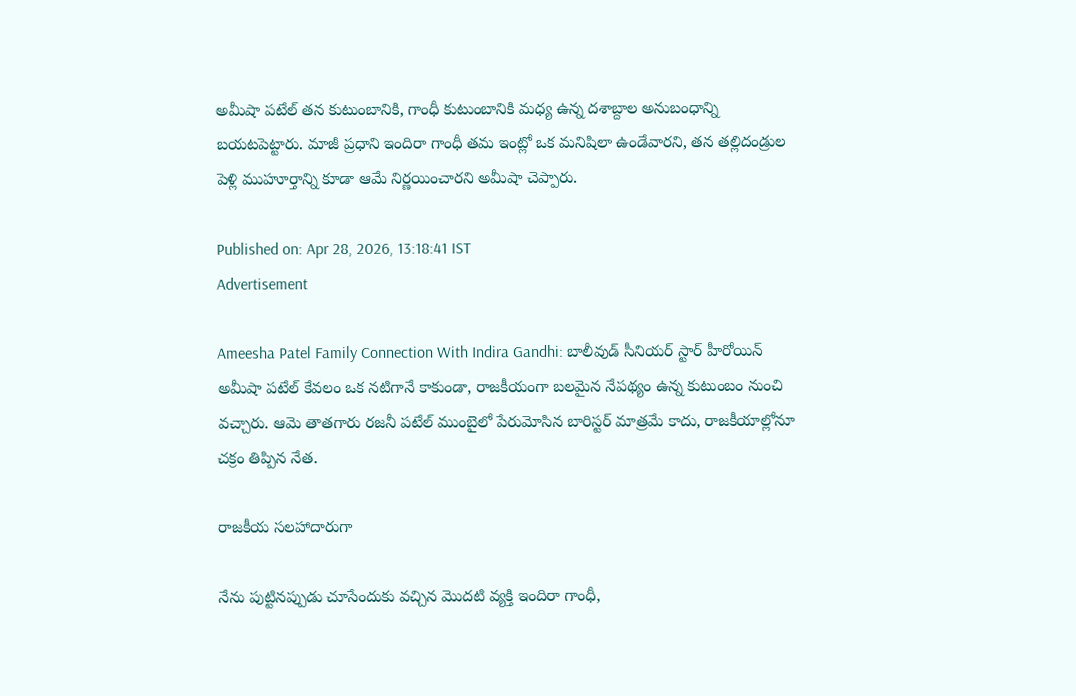అమీషా పటేల్ తన కుటుంబానికి, గాంధీ కుటుంబానికి మధ్య ఉన్న దశాబ్దాల అనుబంధాన్ని బయటపెట్టారు. మాజీ ప్రధాని ఇందిరా గాంధీ తమ ఇంట్లో ఒక మనిషిలా ఉండేవారని, తన తల్లిదండ్రుల పెళ్లి ముహూర్తాన్ని కూడా ఆమే నిర్ణయించారని అమీషా చెప్పారు.

Published on: Apr 28, 2026, 13:18:41 IST
Advertisement

Ameesha Patel Family Connection With Indira Gandhi: బాలీవుడ్ సీనియర్ స్టార్ హీరోయిన్ అమీషా పటేల్ కేవలం ఒక నటిగానే కాకుండా, రాజకీయంగా బలమైన నేపథ్యం ఉన్న కుటుంబం నుంచి వచ్చారు. ఆమె తాతగారు రజనీ పటేల్ ముంబైలో పేరుమోసిన బారిస్టర్ మాత్రమే కాదు, రాజకీయాల్లోనూ చక్రం తిప్పిన నేత.

రాజకీయ సలహాదారుగా

నేను పుట్టినప్పుడు చూసేందుకు వచ్చిన మొదటి వ్యక్తి ఇందిరా గాంధీ,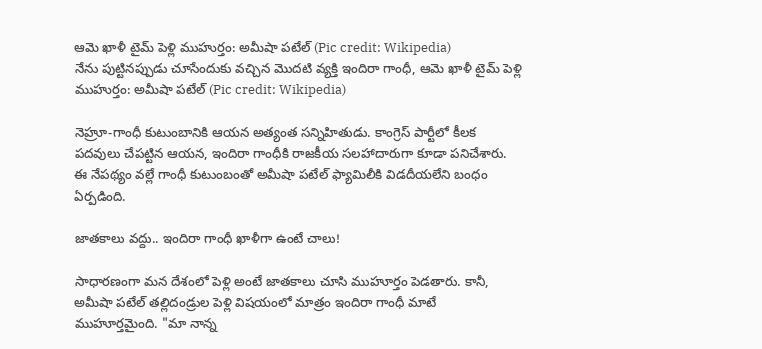ఆమె ఖాళీ టైమ్ పెళ్లి ముహుర్తం: అమీషా పటేల్ (Pic credit: Wikipedia)
నేను పుట్టినప్పుడు చూసేందుకు వచ్చిన మొదటి వ్యక్తి ఇందిరా గాంధీ, ఆమె ఖాళీ టైమ్ పెళ్లి ముహుర్తం: అమీషా పటేల్ (Pic credit: Wikipedia)

నెహ్రూ-గాంధీ కుటుంబానికి ఆయన అత్యంత సన్నిహితుడు. కాంగ్రెస్ పార్టీలో కీలక పదవులు చేపట్టిన ఆయన, ఇందిరా గాంధీకి రాజకీయ సలహాదారుగా కూడా పనిచేశారు. ఈ నేపథ్యం వల్లే గాంధీ కుటుంబంతో అమీషా పటేల్ ఫ్యామిలీకి విడదీయలేని బంధం ఏర్పడింది.

జాతకాలు వద్దు.. ఇందిరా గాంధీ ఖాళీగా ఉంటే చాలు!

సాధారణంగా మన దేశంలో పెళ్లి అంటే జాతకాలు చూసి ముహూర్తం పెడతారు. కానీ, అమీషా పటేల్ తల్లిదండ్రుల పెళ్లి విషయంలో మాత్రం ఇందిరా గాంధీ మాటే ముహూర్తమైంది. "మా నాన్న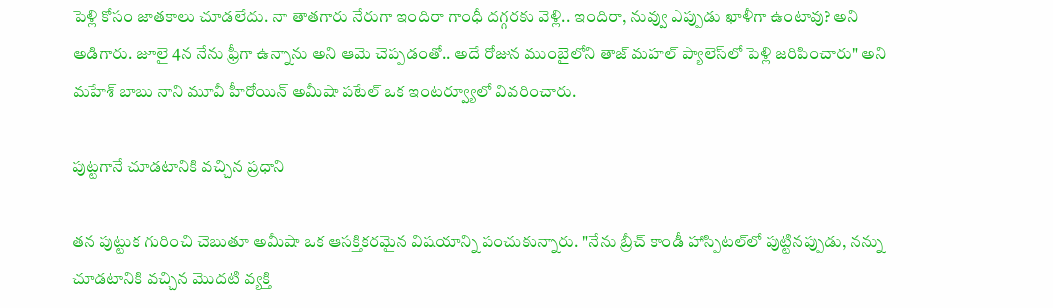పెళ్లి కోసం జాతకాలు చూడలేదు. నా తాతగారు నేరుగా ఇందిరా గాంధీ దగ్గరకు వెళ్లి.. ఇందిరా, నువ్వు ఎప్పుడు ఖాళీగా ఉంటావు? అని అడిగారు. జూలై 4న నేను ఫ్రీగా ఉన్నాను అని ఆమె చెప్పడంతో.. అదే రోజున ముంబైలోని తాజ్ మహల్ ప్యాలెస్‌లో పెళ్లి జరిపించారు" అని మహేశ్ బాబు నాని మూవీ హీరోయిన్ అమీషా పటేల్ ఒక ఇంటర్వ్యూలో వివరించారు.

పుట్టగానే చూడటానికి వచ్చిన ప్రధాని

తన పుట్టుక గురించి చెబుతూ అమీషా ఒక ఆసక్తికరమైన విషయాన్ని పంచుకున్నారు. "నేను బ్రీచ్ కాండీ హాస్పిటల్‌లో పుట్టినప్పుడు, నన్ను చూడటానికి వచ్చిన మొదటి వ్యక్తి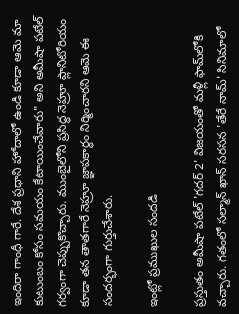ఇందిరా గాంధీ గారే. దేశ ప్రధాని హోదాలో ఉండి కూడా ఆమె మా కుటుంబం కోసం సమయం కేటాయించేవారు" అని అమీషా పటేల్ గర్వంగా చెప్పుకొచ్చారు. ముంబైలోని ప్రసిద్ధ నెహ్రూ ప్లానిటోరియం కూడా తన తాతగారే నెహ్రూ జ్ఞాపకార్థం నిర్మించారని ఆమె ఈ సందర్భంగా గుర్తుచేశారు.

ఇంట్లో ప్రముఖుల సందడి

ప్రస్తుతం అమీషా పటేల్ 'గదర్ 2' విజయంతో మళ్లీ ఫామ్‌లోకి వచ్చారు. గతంలో సల్మాన్ ఖాన్ సరసన 'తేరే నామ్' సినిమాలో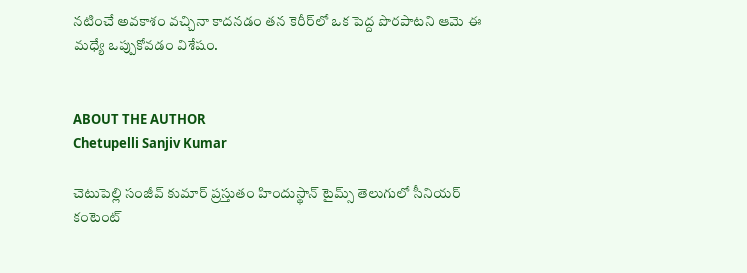నటించే అవకాశం వచ్చినా కాదనడం తన కెరీర్‌లో ఒక పెద్ద పొరపాటని ఆమె ఈ మధ్యే ఒప్పుకోవడం విశేషం.


ABOUT THE AUTHOR
Chetupelli Sanjiv Kumar

చెటుపెల్లి సంజీవ్ కుమార్ ప్రస్తుతం హిందుస్థాన్ టైమ్స్ తెలుగులో సీనియర్ కంటెంట్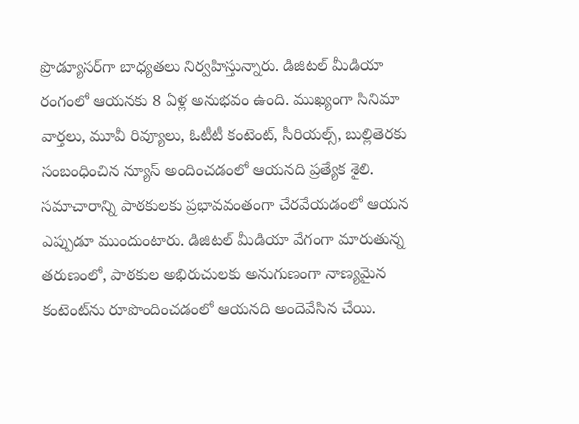ప్రొడ్యూసర్‌గా బాధ్యతలు నిర్వహిస్తున్నారు. డిజిటల్ మీడియా రంగంలో ఆయనకు 8 ఏళ్ల అనుభవం ఉంది. ముఖ్యంగా సినిమా వార్తలు, మూవీ రివ్యూలు, ఓటీటీ కంటెంట్, సీరియల్స్, బుల్లితెరకు సంబంధించిన న్యూస్ అందించడంలో ఆయనది ప్రత్యేక శైలి. సమాచారాన్ని పాఠకులకు ప్రభావవంతంగా చేరవేయడంలో ఆయన ఎప్పుడూ ముందుంటారు. డిజిటల్ మీడియా వేగంగా మారుతున్న తరుణంలో, పాఠకుల అభిరుచులకు అనుగుణంగా నాణ్యమైన కంటెంట్‌ను రూపొందించడంలో ఆయనది అందెవేసిన చేయి.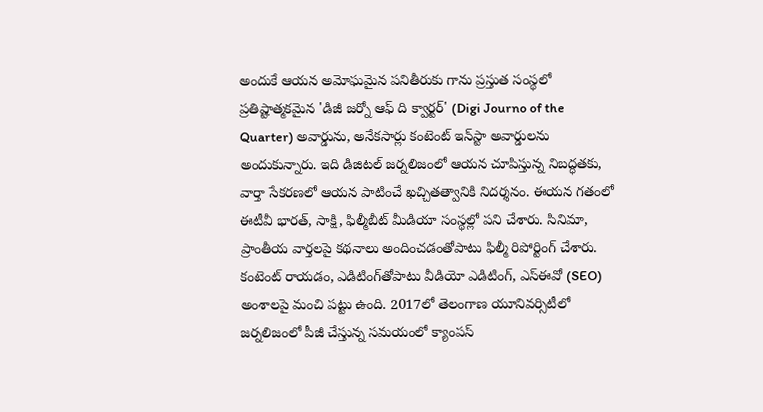అందుకే ఆయన అమోఘమైన పనితీరుకు గాను ప్రస్తుత సంస్థలో ప్రతిష్టాత్మకమైన 'డిజీ జర్నో ఆఫ్ ది క్వార్టర్' (Digi Journo of the Quarter) అవార్డును, అనేకసార్లు కంటెంట్ ఇన్‌స్టా అవార్డులను అందుకున్నారు. ఇది డిజిటల్ జర్నలిజంలో ఆయన చూపిస్తున్న నిబద్ధతకు, వార్తా సేకరణలో ఆయన పాటించే ఖచ్చితత్వానికి నిదర్శనం. ఈయన గతంలో ఈటీవీ భారత్, సాక్షి, ఫిల్మీబీట్ మీడియా సంస్థల్లో పని చేశారు. సినిమా, ప్రాంతీయ వార్తలపై కథనాలు అందించడంతోపాటు ఫిల్మీ రిపోర్టింగ్ చేశారు. కంటెంట్ రాయడం, ఎడిటింగ్‌తోపాటు వీడియో ఎడిటింగ్, ఎస్‌ఈవో (SEO) అంశాలపై మంచి పట్టు ఉంది. 2017లో తెలంగాణ యూనివర్సిటీలో జర్నలిజంలో పీజీ చేస్తున్న సమయంలో క్యాంపస్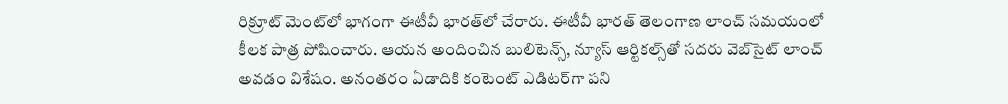రిక్రూట్ మెంట్‌లో భాగంగా ఈటీవీ భారత్‌లో చేరారు. ఈటీవీ భారత్ తెలంగాణ లాంచ్ సమయంలో కీలక పాత్ర పోషించారు. ఆయన అందించిన బులిటెన్స్, న్యూస్ ఆర్టికల్స్‌తో సదరు వెబ్‌సైట్ లాంచ్ అవడం విశేషం. అనంతరం ఏడాదికి కంటెంట్ ఎడిటర్‌గా పని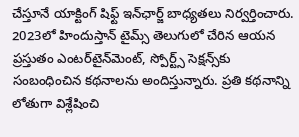చేస్తూనే యాక్టింగ్ షిఫ్ట్ ఇన్‌ఛార్జ్ బాధ్యతలు నిర్వర్తించారు. 2023లో హిందుస్తాన్ టైమ్స్ తెలుగులో చేరిన ఆయన ప్రస్తుతం ఎంటర్‌టైన్‌మెంట్, స్పోర్ట్స్ సెక్షన్స్‌కు సంబంధించిన కథనాలను అందిస్తున్నారు. ప్రతి కథనాన్ని లోతుగా విశ్లేషించి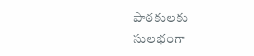పాఠకులకు సులభంగా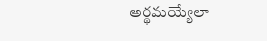అర్థమయ్యేలా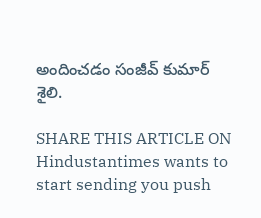అందించడం సంజీవ్ కుమార్ శైలి.

SHARE THIS ARTICLE ON
Hindustantimes wants to start sending you push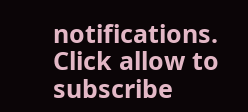notifications. Click allow to subscribe